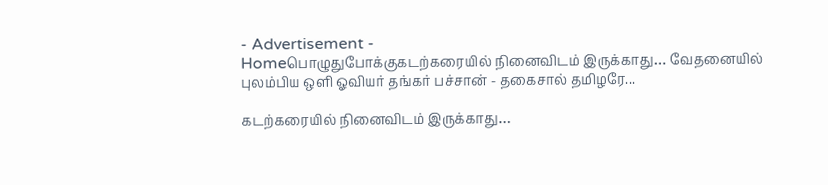- Advertisement -
Homeபொழுதுபோக்குகடற்கரையில் நினைவிடம் இருக்காது… வேதனையில் புலம்பிய ஒளி ஓவியர் தங்கர் பச்சான் - தகைசால் தமிழரே...

கடற்கரையில் நினைவிடம் இருக்காது…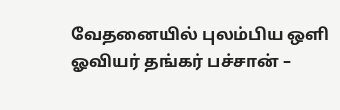வேதனையில் புலம்பிய ஒளி ஓவியர் தங்கர் பச்சான் –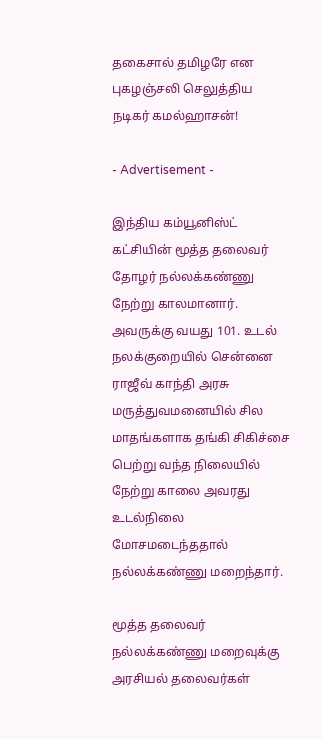தகைசால் தமிழரே என புகழஞ்சலி செலுத்திய நடிகர் கமல்ஹாசன்!

- Advertisement -

இந்திய கம்யூனிஸ்ட் கட்சியின் மூத்த தலைவர் தோழர் நல்லக்கண்ணு நேற்று காலமானார். அவருக்கு வயது 101. உடல் நலக்குறையில் சென்னை ராஜீவ் காந்தி அரசு மருத்துவமனையில் சில மாதங்களாக தங்கி சிகிச்சை பெற்று வந்த நிலையில் நேற்று காலை அவரது உடல்நிலை மோசமடைந்ததால் நல்லக்கண்ணு மறைந்தார்.

மூத்த தலைவர் நல்லக்கண்ணு மறைவுக்கு அரசியல் தலைவர்கள்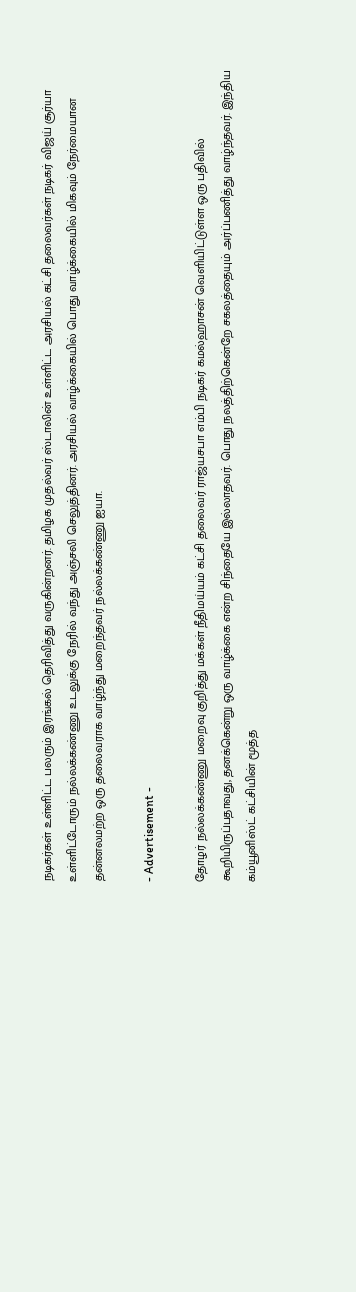நடிகர்கள் உள்ளிட்ட பலரும் இரங்கல் தெரிவித்து வருகின்றனர். தமிழக முதல்வர் ஸ்டாலின் உள்ளிட்ட அரசியல் கட்சி தலைவர்கள் நடிகர் விஜய் சூர்யா உள்ளிட்டோரும் நல்லக்கண்ணு உடலுக்கு நேரில் வந்து அஞ்சலி செலுத்தினர். அரசியல் வாழ்க்கையில் பொது வாழ்க்கையில் மிகவும் நேர்மையான தன்னலமற்ற ஒரு தலைவராக வாழ்ந்து மறைந்தவர் நல்லக்கண்ணு ஐயா.

- Advertisement -

தோழர் நல்லக்கண்ணு மறைவு குறித்து மக்கள் நீதிமய்யம் கட்சி தலைவர் ராஜ்யசபா எம்பி நடிகர் கமல்ஹாசன் வெளியிட்டுள்ள ஒரு பதிவில் கூறியிருப்பதாவது, தனக்கென்று ஒரு வாழ்க்கை என்ற சிந்தையே இல்லாதவர். பொது நலத்திற்கென்றே சகலத்தையும் அர்ப்பணித்து வாழ்ந்தவர். இந்திய கம்யூனிஸ்ட் கட்சியின் மூத்த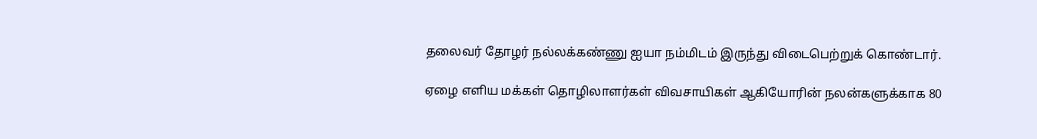தலைவர் தோழர் நல்லக்கண்ணு ஐயா நம்மிடம் இருந்து விடைபெற்றுக் கொண்டார்.

ஏழை எளிய மக்கள் தொழிலாளர்கள் விவசாயிகள் ஆகியோரின் நலன்களுக்காக 80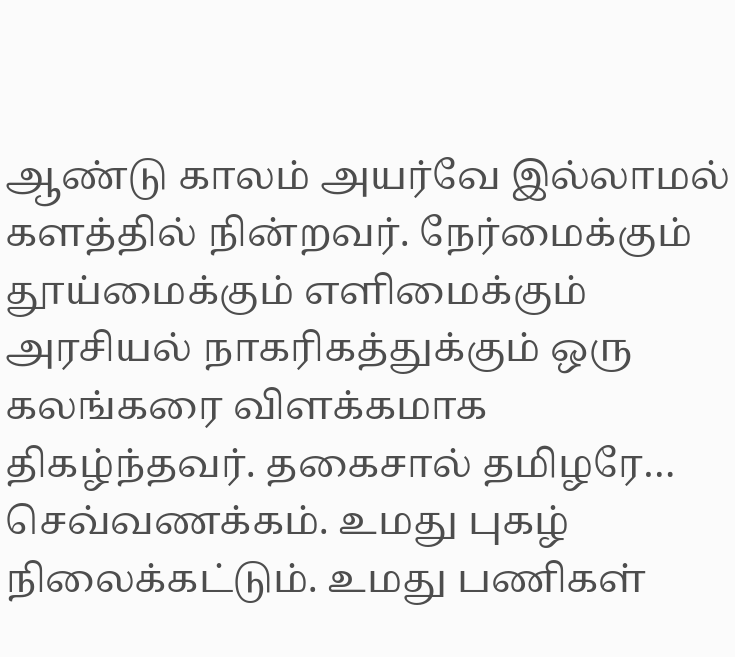ஆண்டு காலம் அயர்வே இல்லாமல் களத்தில் நின்றவர். நேர்மைக்கும் தூய்மைக்கும் எளிமைக்கும் அரசியல் நாகரிகத்துக்கும் ஒரு கலங்கரை விளக்கமாக திகழ்ந்தவர். தகைசால் தமிழரே… செவ்வணக்கம். உமது புகழ் நிலைக்கட்டும். உமது பணிகள்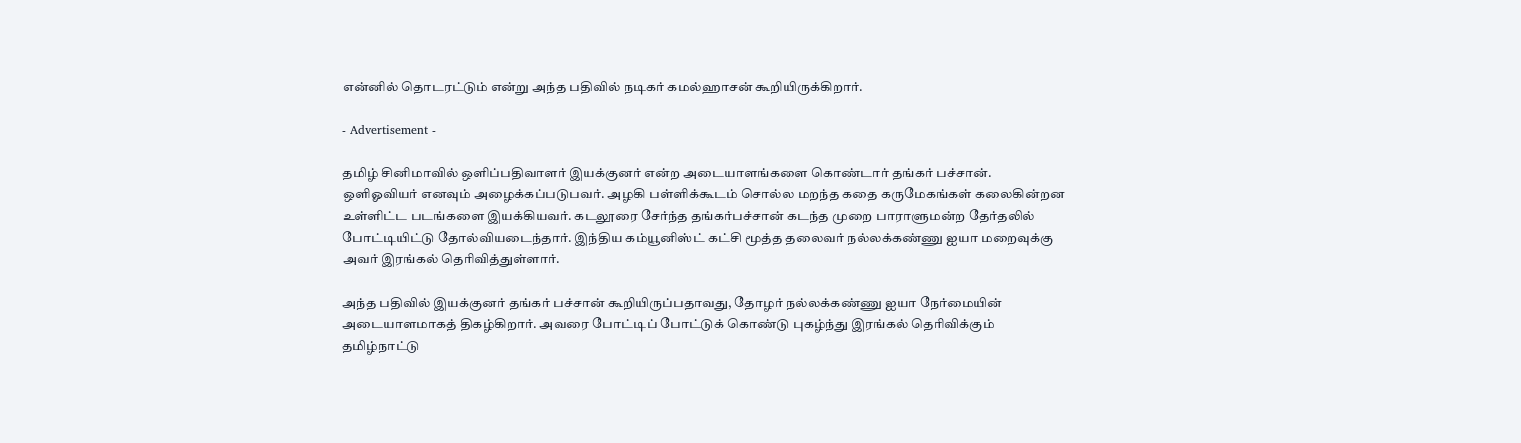என்னில் தொடரட்டும் என்று அந்த பதிவில் நடிகர் கமல்ஹாசன் கூறியிருக்கிறார்.

- Advertisement -

தமிழ் சினிமாவில் ஒளிப்பதிவாளர் இயக்குனர் என்ற அடையாளங்களை கொண்டார் தங்கர் பச்சான். ஒளிஓவியர் எனவும் அழைக்கப்படுபவர். அழகி பள்ளிக்கூடம் சொல்ல மறந்த கதை கருமேகங்கள் கலைகின்றன உள்ளிட்ட படங்களை இயக்கியவர். கடலூரை சேர்ந்த தங்கர்பச்சான் கடந்த முறை பாராளுமன்ற தேர்தலில் போட்டியிட்டு தோல்வியடைந்தார். இந்திய கம்யூனிஸ்ட் கட்சி மூத்த தலைவர் நல்லக்கண்ணு ஐயா மறைவுக்கு அவர் இரங்கல் தெரிவித்துள்ளார்.

அந்த பதிவில் இயக்குனர் தங்கர் பச்சான் கூறியிருப்பதாவது, தோழர் நல்லக்கண்ணு ஐயா நேர்மையின் அடையாளமாகத் திகழ்கிறார். அவரை போட்டிப் போட்டுக் கொண்டு புகழ்ந்து இரங்கல் தெரிவிக்கும் தமிழ்நாட்டு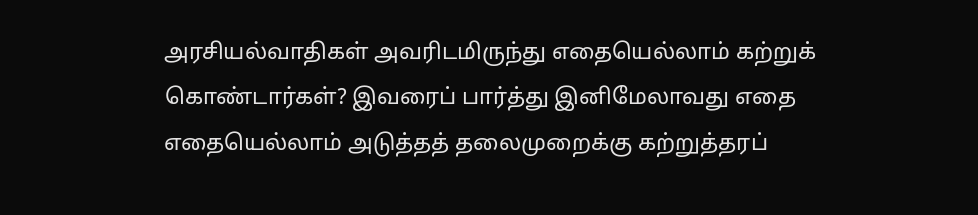அரசியல்வாதிகள் அவரிடமிருந்து எதையெல்லாம் கற்றுக் கொண்டார்கள்? இவரைப் பார்த்து இனிமேலாவது எதை எதையெல்லாம் அடுத்தத் தலைமுறைக்கு கற்றுத்தரப்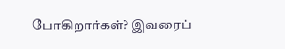போகிறார்கள்? இவரைப்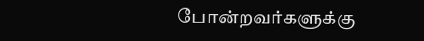போன்றவர்களுக்கு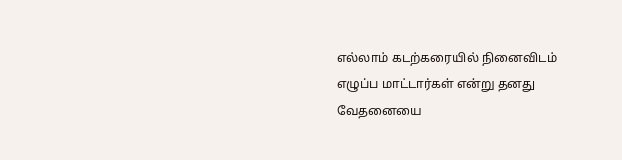எல்லாம் கடற்கரையில் நினைவிடம் எழுப்ப மாட்டார்கள் என்று தனது வேதனையை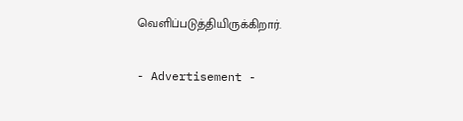வெளிப்படுத்தியிருக்கிறார்.

- Advertisement -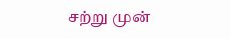சற்று முன்